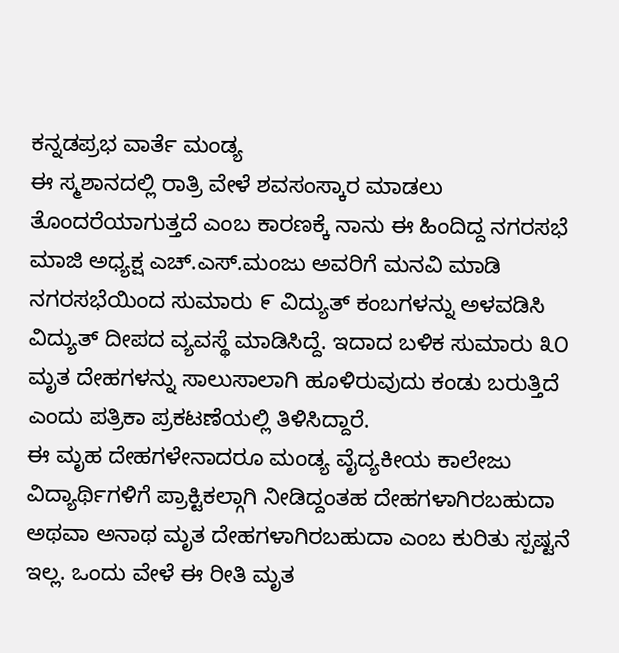ಕನ್ನಡಪ್ರಭ ವಾರ್ತೆ ಮಂಡ್ಯ
ಈ ಸ್ಮಶಾನದಲ್ಲಿ ರಾತ್ರಿ ವೇಳೆ ಶವಸಂಸ್ಕಾರ ಮಾಡಲು ತೊಂದರೆಯಾಗುತ್ತದೆ ಎಂಬ ಕಾರಣಕ್ಕೆ ನಾನು ಈ ಹಿಂದಿದ್ದ ನಗರಸಭೆ ಮಾಜಿ ಅಧ್ಯಕ್ಷ ಎಚ್.ಎಸ್.ಮಂಜು ಅವರಿಗೆ ಮನವಿ ಮಾಡಿ ನಗರಸಭೆಯಿಂದ ಸುಮಾರು ೯ ವಿದ್ಯುತ್ ಕಂಬಗಳನ್ನು ಅಳವಡಿಸಿ ವಿದ್ಯುತ್ ದೀಪದ ವ್ಯವಸ್ಥೆ ಮಾಡಿಸಿದ್ದೆ. ಇದಾದ ಬಳಿಕ ಸುಮಾರು ೩೦ ಮೃತ ದೇಹಗಳನ್ನು ಸಾಲುಸಾಲಾಗಿ ಹೂಳಿರುವುದು ಕಂಡು ಬರುತ್ತಿದೆ ಎಂದು ಪತ್ರಿಕಾ ಪ್ರಕಟಣೆಯಲ್ಲಿ ತಿಳಿಸಿದ್ದಾರೆ.
ಈ ಮೃಹ ದೇಹಗಳೇನಾದರೂ ಮಂಡ್ಯ ವೈದ್ಯಕೀಯ ಕಾಲೇಜು ವಿದ್ಯಾರ್ಥಿಗಳಿಗೆ ಪ್ರಾಕ್ಟಿಕಲ್ಗಾಗಿ ನೀಡಿದ್ದಂತಹ ದೇಹಗಳಾಗಿರಬಹುದಾ ಅಥವಾ ಅನಾಥ ಮೃತ ದೇಹಗಳಾಗಿರಬಹುದಾ ಎಂಬ ಕುರಿತು ಸ್ಪಷ್ಟನೆ ಇಲ್ಲ. ಒಂದು ವೇಳೆ ಈ ರೀತಿ ಮೃತ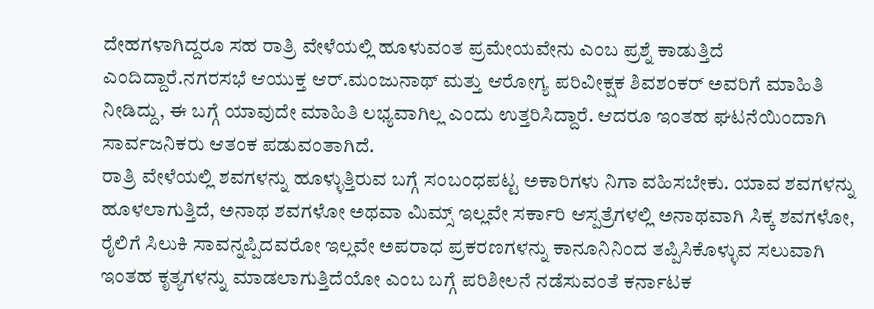ದೇಹಗಳಾಗಿದ್ದರೂ ಸಹ ರಾತ್ರಿ ವೇಳೆಯಲ್ಲಿ ಹೂಳುವಂತ ಪ್ರಮೇಯವೇನು ಎಂಬ ಪ್ರಶ್ನೆ ಕಾಡುತ್ತಿದೆ ಎಂದಿದ್ದಾರೆ.ನಗರಸಭೆ ಆಯುಕ್ತ ಆರ್.ಮಂಜುನಾಥ್ ಮತ್ತು ಆರೋಗ್ಯ ಪರಿವೀಕ್ಷಕ ಶಿವಶಂಕರ್ ಅವರಿಗೆ ಮಾಹಿತಿ ನೀಡಿದ್ದು, ಈ ಬಗ್ಗೆ ಯಾವುದೇ ಮಾಹಿತಿ ಲಭ್ಯವಾಗಿಲ್ಲ ಎಂದು ಉತ್ತರಿಸಿದ್ದಾರೆ. ಆದರೂ ಇಂತಹ ಘಟನೆಯಿಂದಾಗಿ ಸಾರ್ವಜನಿಕರು ಆತಂಕ ಪಡುವಂತಾಗಿದೆ.
ರಾತ್ರಿ ವೇಳೆಯಲ್ಲಿ ಶವಗಳನ್ನು ಹೂಳ್ಳುತ್ತಿರುವ ಬಗ್ಗೆ ಸಂಬಂಧಪಟ್ಟ ಅಕಾರಿಗಳು ನಿಗಾ ವಹಿಸಬೇಕು. ಯಾವ ಶವಗಳನ್ನು ಹೂಳಲಾಗುತ್ತಿದೆ, ಅನಾಥ ಶವಗಳೋ ಅಥವಾ ಮಿಮ್ಸ್ ಇಲ್ಲವೇ ಸರ್ಕಾರಿ ಆಸ್ಪತ್ರೆಗಳಲ್ಲಿ ಅನಾಥವಾಗಿ ಸಿಕ್ಕ ಶವಗಳೋ, ರೈಲಿಗೆ ಸಿಲುಕಿ ಸಾವನ್ನಪ್ಪಿದವರೋ ಇಲ್ಲವೇ ಅಪರಾಧ ಪ್ರಕರಣಗಳನ್ನು ಕಾನೂನಿನಿಂದ ತಪ್ಪಿಸಿಕೊಳ್ಳುವ ಸಲುವಾಗಿ ಇಂತಹ ಕೃತ್ಯಗಳನ್ನು ಮಾಡಲಾಗುತ್ತಿದೆಯೋ ಎಂಬ ಬಗ್ಗೆ ಪರಿಶೀಲನೆ ನಡೆಸುವಂತೆ ಕರ್ನಾಟಕ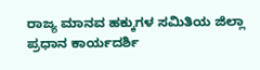ರಾಜ್ಯ ಮಾನವ ಹಕ್ಕುಗಳ ಸಮಿತಿಯ ಜಿಲ್ಲಾ ಪ್ರಧಾನ ಕಾರ್ಯದರ್ಶಿ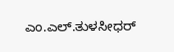ಎಂ.ಎಲ್.ತುಳಸೀಧರ್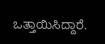ಒತ್ತಾಯಿಸಿದ್ದಾರೆ.